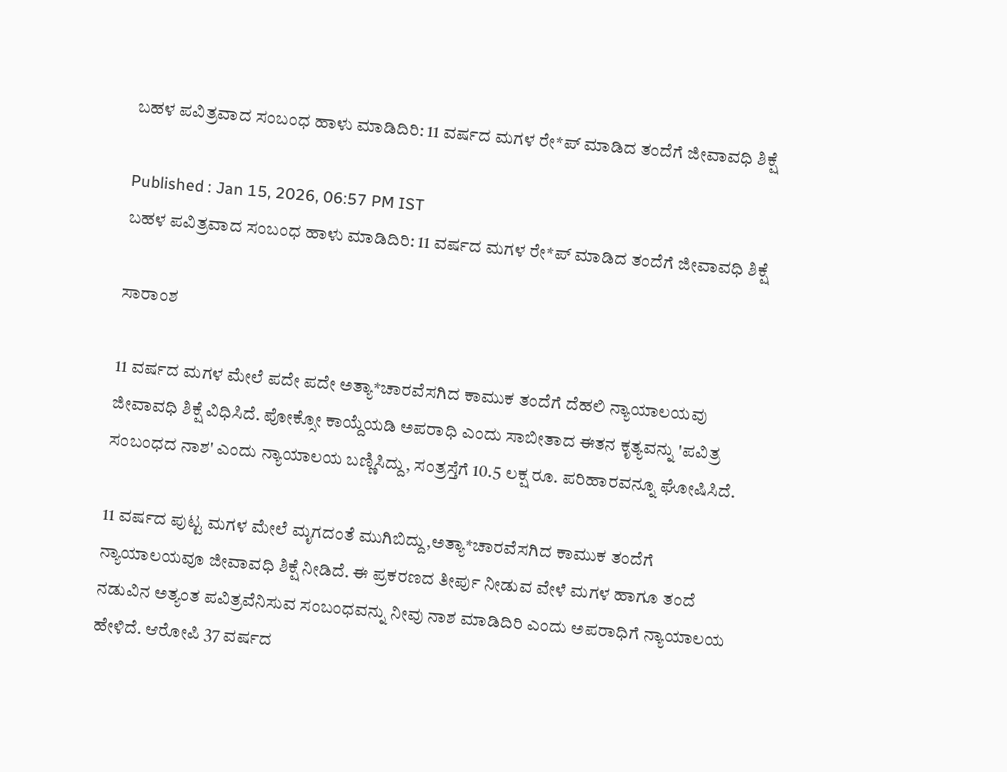ಬಹಳ ಪವಿತ್ರವಾದ ಸಂಬಂಧ ಹಾಳು ಮಾಡಿದಿರಿ: 11 ವರ್ಷದ ಮಗಳ ರೇ*ಪ್‌ ಮಾಡಿದ ತಂದೆಗೆ ಜೀವಾವಧಿ ಶಿಕ್ಷೆ

Published : Jan 15, 2026, 06:57 PM IST
ಬಹಳ ಪವಿತ್ರವಾದ ಸಂಬಂಧ ಹಾಳು ಮಾಡಿದಿರಿ: 11 ವರ್ಷದ ಮಗಳ ರೇ*ಪ್‌ ಮಾಡಿದ ತಂದೆಗೆ ಜೀವಾವಧಿ ಶಿಕ್ಷೆ

ಸಾರಾಂಶ

11 ವರ್ಷದ ಮಗಳ ಮೇಲೆ ಪದೇ ಪದೇ ಅತ್ಯಾ*ಚಾರವೆಸಗಿದ ಕಾಮುಕ ತಂದೆಗೆ ದೆಹಲಿ ನ್ಯಾಯಾಲಯವು ಜೀವಾವಧಿ ಶಿಕ್ಷೆ ವಿಧಿಸಿದೆ. ಪೋಕ್ಸೋ ಕಾಯ್ದೆಯಡಿ ಅಪರಾಧಿ ಎಂದು ಸಾಬೀತಾದ ಈತನ ಕೃತ್ಯವನ್ನು 'ಪವಿತ್ರ ಸಂಬಂಧದ ನಾಶ' ಎಂದು ನ್ಯಾಯಾಲಯ ಬಣ್ಣಿಸಿದ್ದು, ಸಂತ್ರಸ್ತೆಗೆ 10.5 ಲಕ್ಷ ರೂ. ಪರಿಹಾರವನ್ನೂ ಘೋಷಿಸಿದೆ.

11 ವರ್ಷದ ಪುಟ್ಟ ಮಗಳ ಮೇಲೆ ಮೃಗದಂತೆ ಮುಗಿಬಿದ್ದು,ಅತ್ಯಾ*ಚಾರವೆಸಗಿದ ಕಾಮುಕ ತಂದೆಗೆ ನ್ಯಾಯಾಲಯವೂ ಜೀವಾವಧಿ ಶಿಕ್ಷೆ ನೀಡಿದೆ. ಈ ಪ್ರಕರಣದ ತೀರ್ಪು ನೀಡುವ ವೇಳೆ ಮಗಳ ಹಾಗೂ ತಂದೆ ನಡುವಿನ ಅತ್ಯಂತ ಪವಿತ್ರವೆನಿಸುವ ಸಂಬಂಧವನ್ನು ನೀವು ನಾಶ ಮಾಡಿದಿರಿ ಎಂದು ಅಪರಾಧಿಗೆ ನ್ಯಾಯಾಲಯ ಹೇಳಿದೆ. ಆರೋಪಿ 37 ವರ್ಷದ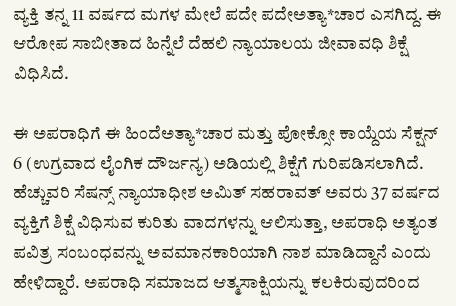ವ್ಯಕ್ತಿ ತನ್ನ 11 ವರ್ಷದ ಮಗಳ ಮೇಲೆ ಪದೇ ಪದೇಅತ್ಯಾ*ಚಾರ ಎಸಗಿದ್ದ. ಈ ಆರೋಪ ಸಾಬೀತಾದ ಹಿನ್ನೆಲೆ ದೆಹಲಿ ನ್ಯಾಯಾಲಯ ಜೀವಾವಧಿ ಶಿಕ್ಷೆ ವಿಧಿಸಿದೆ.

ಈ ಅಪರಾಧಿಗೆ ಈ ಹಿಂದೆಅತ್ಯಾ*ಚಾರ ಮತ್ತು ಪೋಕ್ಸೋ ಕಾಯ್ದೆಯ ಸೆಕ್ಷನ್ 6 (ಉಗ್ರವಾದ ಲೈಂಗಿಕ ದೌರ್ಜನ್ಯ) ಅಡಿಯಲ್ಲಿ ಶಿಕ್ಷೆಗೆ ಗುರಿಪಡಿಸಲಾಗಿದೆ. ಹೆಚ್ಚುವರಿ ಸೆಷನ್ಸ್ ನ್ಯಾಯಾಧೀಶ ಅಮಿತ್ ಸಹರಾವತ್ ಅವರು 37 ವರ್ಷದ ವ್ಯಕ್ತಿಗೆ ಶಿಕ್ಷೆ ವಿಧಿಸುವ ಕುರಿತು ವಾದಗಳನ್ನು ಆಲಿಸುತ್ತಾ, ಅಪರಾಧಿ ಅತ್ಯಂತ ಪವಿತ್ರ ಸಂಬಂಧವನ್ನು ಅವಮಾನಕಾರಿಯಾಗಿ ನಾಶ ಮಾಡಿದ್ದಾನೆ ಎಂದು ಹೇಳಿದ್ದಾರೆ. ಅಪರಾಧಿ ಸಮಾಜದ ಆತ್ಮಸಾಕ್ಷಿಯನ್ನು ಕಲಕಿರುವುದರಿಂದ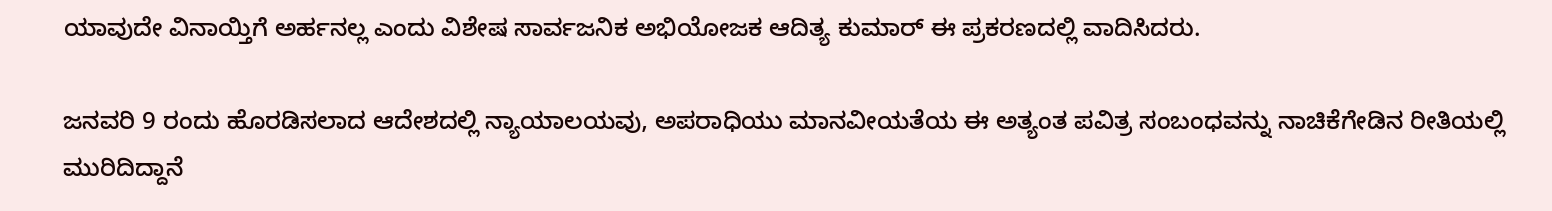ಯಾವುದೇ ವಿನಾಯ್ತಿಗೆ ಅರ್ಹನಲ್ಲ ಎಂದು ವಿಶೇಷ ಸಾರ್ವಜನಿಕ ಅಭಿಯೋಜಕ ಆದಿತ್ಯ ಕುಮಾರ್ ಈ ಪ್ರಕರಣದಲ್ಲಿ ವಾದಿಸಿದರು.

ಜನವರಿ 9 ರಂದು ಹೊರಡಿಸಲಾದ ಆದೇಶದಲ್ಲಿ ನ್ಯಾಯಾಲಯವು, ಅಪರಾಧಿಯು ಮಾನವೀಯತೆಯ ಈ ಅತ್ಯಂತ ಪವಿತ್ರ ಸಂಬಂಧವನ್ನು ನಾಚಿಕೆಗೇಡಿನ ರೀತಿಯಲ್ಲಿ ಮುರಿದಿದ್ದಾನೆ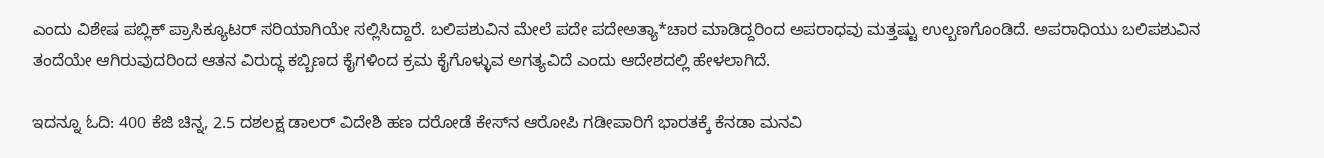ಎಂದು ವಿಶೇಷ ಪಬ್ಲಿಕ್ ಪ್ರಾಸಿಕ್ಯೂಟರ್‌ ಸರಿಯಾಗಿಯೇ ಸಲ್ಲಿಸಿದ್ದಾರೆ. ಬಲಿಪಶುವಿನ ಮೇಲೆ ಪದೇ ಪದೇಅತ್ಯಾ*ಚಾರ ಮಾಡಿದ್ದರಿಂದ ಅಪರಾಧವು ಮತ್ತಷ್ಟು ಉಲ್ಬಣಗೊಂಡಿದೆ. ಅಪರಾಧಿಯು ಬಲಿಪಶುವಿನ ತಂದೆಯೇ ಆಗಿರುವುದರಿಂದ ಆತನ ವಿರುದ್ಧ ಕಬ್ಬಿಣದ ಕೈಗಳಿಂದ ಕ್ರಮ ಕೈಗೊಳ್ಳುವ ಅಗತ್ಯವಿದೆ ಎಂದು ಆದೇಶದಲ್ಲಿ ಹೇಳಲಾಗಿದೆ.

ಇದನ್ನೂ ಓದಿ: 400 ಕೆಜಿ ಚಿನ್ನ, 2.5 ದಶಲಕ್ಷ ಡಾಲರ್ ವಿದೇಶಿ ಹಣ ದರೋಡೆ ಕೇಸ್‌ನ ಆರೋಪಿ ಗಡೀಪಾರಿಗೆ ಭಾರತಕ್ಕೆ ಕೆನಡಾ ಮನವಿ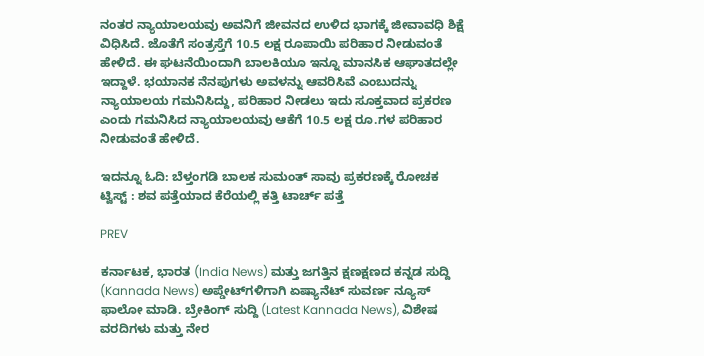ನಂತರ ನ್ಯಾಯಾಲಯವು ಅವನಿಗೆ ಜೀವನದ ಉಳಿದ ಭಾಗಕ್ಕೆ ಜೀವಾವಧಿ ಶಿಕ್ಷೆ ವಿಧಿಸಿದೆ. ಜೊತೆಗೆ ಸಂತ್ರಸ್ತೆಗೆ 10.5 ಲಕ್ಷ ರೂಪಾಯಿ ಪರಿಹಾರ ನೀಡುವಂತೆ ಹೇಳಿದೆ. ಈ ಘಟನೆಯಿಂದಾಗಿ ಬಾಲಕಿಯೂ ಇನ್ನೂ ಮಾನಸಿಕ ಆಘಾತದಲ್ಲೇ ಇದ್ದಾಳೆ. ಭಯಾನಕ ನೆನಪುಗಳು ಅವಳನ್ನು ಆವರಿಸಿವೆ ಎಂಬುದನ್ನು ನ್ಯಾಯಾಲಯ ಗಮನಿಸಿದ್ದು, ಪರಿಹಾರ ನೀಡಲು ಇದು ಸೂಕ್ತವಾದ ಪ್ರಕರಣ ಎಂದು ಗಮನಿಸಿದ ನ್ಯಾಯಾಲಯವು ಆಕೆಗೆ 10.5 ಲಕ್ಷ ರೂ.ಗಳ ಪರಿಹಾರ ನೀಡುವಂತೆ ಹೇಳಿದೆ.

ಇದನ್ನೂ ಓದಿ: ಬೆಳ್ತಂಗಡಿ ಬಾಲಕ ಸುಮಂತ್ ಸಾವು ಪ್ರಕರಣಕ್ಕೆ ರೋಚಕ ಟ್ವಿಸ್ಟ್ : ಶವ ಪತ್ತೆಯಾದ ಕೆರೆಯಲ್ಲಿ ಕತ್ತಿ ಟಾರ್ಚ್ ಪತ್ತೆ

PREV

ಕರ್ನಾಟಕ, ಭಾರತ (India News) ಮತ್ತು ಜಗತ್ತಿನ ಕ್ಷಣಕ್ಷಣದ ಕನ್ನಡ ಸುದ್ದಿ (Kannada News) ಅಪ್ಡೇಟ್‌ಗಳಿಗಾಗಿ ಏಷ್ಯಾನೆಟ್ ಸುವರ್ಣ ನ್ಯೂಸ್‌ ಫಾಲೋ ಮಾಡಿ. ಬ್ರೇಕಿಂಗ್ ಸುದ್ದಿ (Latest Kannada News), ವಿಶೇಷ ವರದಿಗಳು ಮತ್ತು ನೇರ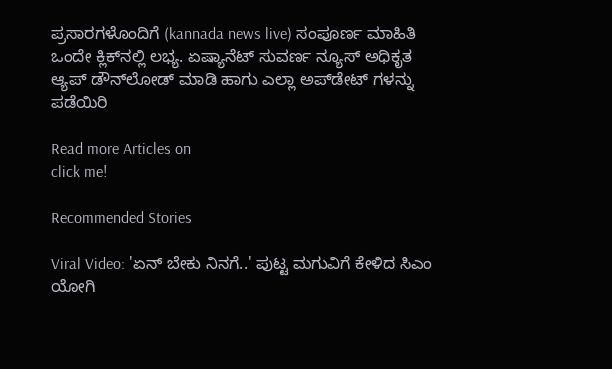ಪ್ರಸಾರಗಳೊಂದಿಗೆ (kannada news live) ಸಂಪೂರ್ಣ ಮಾಹಿತಿ ಒಂದೇ ಕ್ಲಿಕ್‌ನಲ್ಲಿ ಲಭ್ಯ. ಏಷ್ಯಾನೆಟ್ ಸುವರ್ಣ ನ್ಯೂಸ್ ಅಧಿಕೃತ ಆ್ಯಪ್ ಡೌನ್‌ಲೋಡ್ ಮಾಡಿ ಹಾಗು ಎಲ್ಲಾ ಅಪ್‌ಡೇಟ್ ಗಳನ್ನು ಪಡೆಯಿರಿ

Read more Articles on
click me!

Recommended Stories

Viral Video: 'ಏನ್‌ ಬೇಕು ನಿನಗೆ..' ಪುಟ್ಟ ಮಗುವಿಗೆ ಕೇಳಿದ ಸಿಎಂ ಯೋಗಿ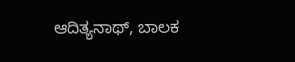ಆದಿತ್ಯನಾಥ್‌, ಬಾಲಕ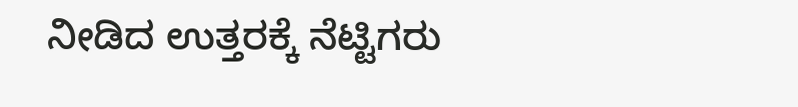ನೀಡಿದ ಉತ್ತರಕ್ಕೆ ನೆಟ್ಟಿಗರು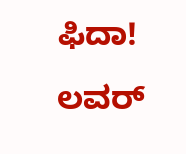ಫಿದಾ!
ಲವರ್‌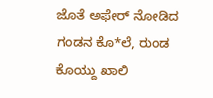ಜೊತೆ ಅಫೇರ್‌ ನೋಡಿದ ಗಂಡನ ಕೊ*ಲೆ, ರುಂಡ ಕೊಯ್ದು ಖಾಲಿ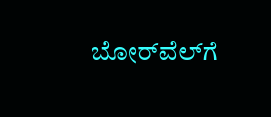ಬೋರ್‌ವೆಲ್‌ಗೆ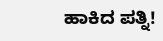ಹಾಕಿದ ಪತ್ನಿ!